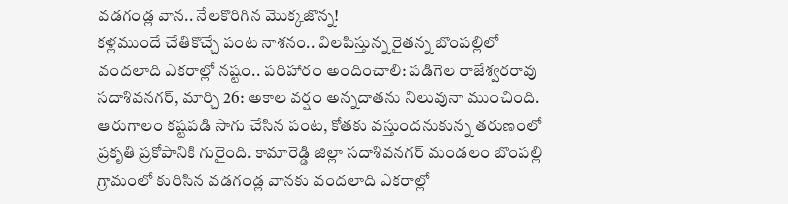వడగండ్ల వాన.. నేలకొరిగిన మొక్కజొన్న!
కళ్లముందే చేతికొచ్చే పంట నాశనం.. విలపిస్తున్న రైతన్న బొంపల్లిలో వందలాది ఎకరాల్లో నష్టం.. పరిహారం అందించాలి: పడిగెల రాజేశ్వరరావు సదాశివనగర్, మార్చి 26: అకాల వర్షం అన్నదాతను నిలువునా ముంచింది. ఆరుగాలం కష్టపడి సాగు చేసిన పంట, కోతకు వస్తుందనుకున్న తరుణంలో ప్రకృతి ప్రకోపానికి గురైంది. కామారెడ్డి జిల్లా సదాశివనగర్ మండలం బొంపల్లి గ్రామంలో కురిసిన వడగండ్ల వానకు వందలాది ఎకరాల్లో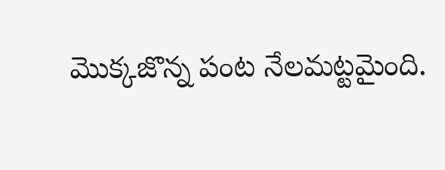మొక్కజొన్న పంట నేలమట్టమైంది.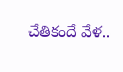చేతికందే వేళ..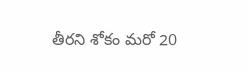తీరని శోకం మరో 20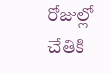రోజుల్లో చేతికి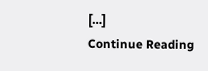[…]
Continue Reading